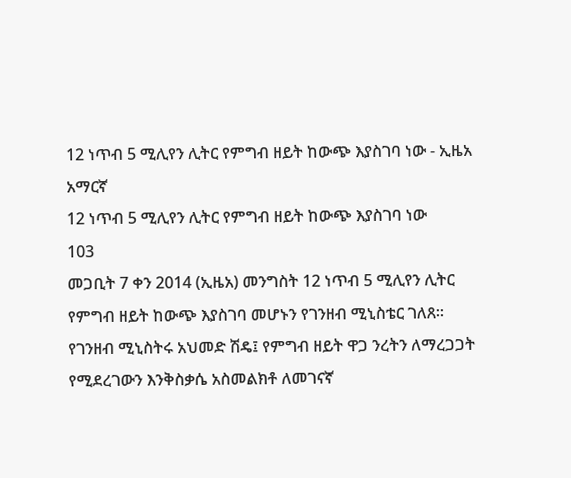12 ነጥብ 5 ሚሊየን ሊትር የምግብ ዘይት ከውጭ እያስገባ ነው - ኢዜአ አማርኛ
12 ነጥብ 5 ሚሊየን ሊትር የምግብ ዘይት ከውጭ እያስገባ ነው
103
መጋቢት 7 ቀን 2014 (ኢዜአ) መንግስት 12 ነጥብ 5 ሚሊየን ሊትር የምግብ ዘይት ከውጭ እያስገባ መሆኑን የገንዘብ ሚኒስቴር ገለጸ።
የገንዘብ ሚኒስትሩ አህመድ ሽዴ፤ የምግብ ዘይት ዋጋ ንረትን ለማረጋጋት የሚደረገውን እንቅስቃሴ አስመልክቶ ለመገናኛ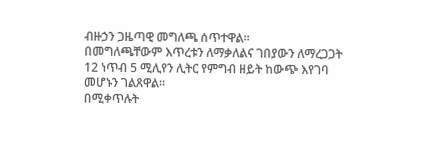ብዙኃን ጋዜጣዊ መግለጫ ሰጥተዋል።
በመግለጫቸውም እጥረቱን ለማቃለልና ገበያውን ለማረጋጋት 12 ነጥብ 5 ሚሊየን ሊትር የምግብ ዘይት ከውጭ እየገባ መሆኑን ገልጸዋል።
በሚቀጥሉት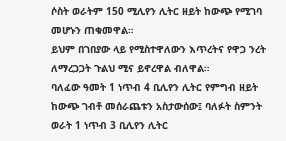ሶስት ወራትም 150 ሚሊየን ሊትር ዘይት ከውጭ የሚገባ መሆኑን ጠቁመዋል።
ይህም በገበያው ላይ የሚስተዋለውን እጥረትና የዋጋ ንረት ለማረጋጋት ጉልህ ሚና ይኖረዋል ብለዋል።
ባለፈው ዓመት 1 ነጥብ 4 ቢሊየን ሊትር የምግብ ዘይት ከውጭ ገብቶ መሰራጨቱን አስታውሰው፤ ባለፉት ስምንት ወራት 1 ነጥብ 3 ቢሊየን ሊትር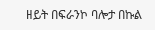ዘይት በፍራንኮ ባሎታ በኩል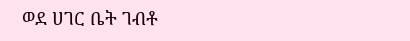ወደ ሀገር ቤት ገብቶ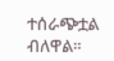ተሰራጭቷል ብለዋል።